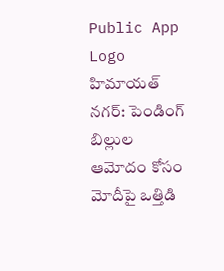Public App Logo
హిమాయత్ నగర్: పెండింగ్ బిల్లుల ఆమోదం కోసం మోదీపై ఒత్తిడి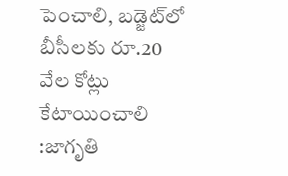పెంచాలి, బడ్జెట్‌లో బీసీలకు రూ.20 వేల కోట్లు కేటాయించాలి :జాగృతి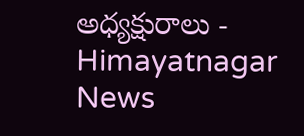అధ్యక్షురాలు - Himayatnagar News